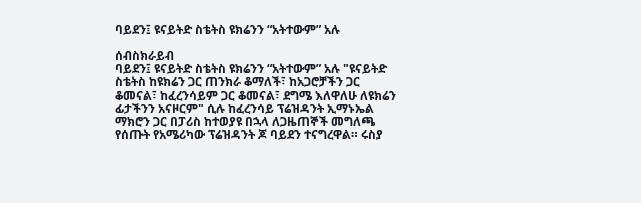ባይደን፤ ዩናይትድ ስቴትስ ዩክሬንን “አትተውም” አሉ

ሰብስክራይብ
ባይደን፤ ዩናይትድ ስቴትስ ዩክሬንን “አትተውም” አሉ "ዩናይትድ ስቴትስ ከዩክሬን ጋር ጠንክራ ቆማለች፣ ከአጋሮቻችን ጋር ቆመናል፣ ከፈረንሳይም ጋር ቆመናል፣ ደግሜ እለዋለሁ ለዩክሬን ፊታችንን አናዞርም" ሲሉ ከፈረንሳይ ፕሬዝዳንት ኢማኑኤል ማክሮን ጋር በፓሪስ ከተወያዩ በኋላ ለጋዜጠኞች መግለጫ የሰጡት የአሜሪካው ፕሬዝዳንት ጆ ባይደን ተናግረዋል። ሩስያ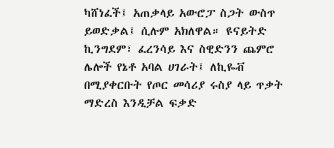ካሸነፈች፤ አጠቃላይ አውሮፓ ስጋት ውስጥ ይወድቃል፤ ሲሉም አክለዋል። ዩናይትድ ኪንግደም፣ ፈረንሳይ እና ስዊድንን ጨምሮ ሌሎች የኔቶ አባል ሀገራት፤ ለኪዬቭ በሚያቀርቡት የጦር መሳሪያ ሩስያ ላይ ጥቃት ማድረስ እንዲቻል ፍቃድ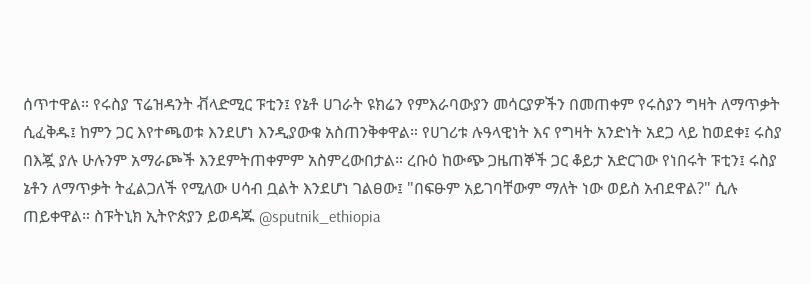ሰጥተዋል። የሩስያ ፕሬዝዳንት ቭላድሚር ፑቲን፤ የኔቶ ሀገራት ዩክሬን የምእራባውያን መሳርያዎችን በመጠቀም የሩስያን ግዛት ለማጥቃት ሲፈቅዱ፤ ከምን ጋር እየተጫወቱ እንደሆነ እንዲያውቁ አስጠንቅቀዋል። የሀገሪቱ ሉዓላዊነት እና የግዛት አንድነት አደጋ ላይ ከወደቀ፤ ሩስያ በእጇ ያሉ ሁሉንም አማራጮች እንደምትጠቀምም አስምረውበታል። ረቡዕ ከውጭ ጋዜጠኞች ጋር ቆይታ አድርገው የነበሩት ፑቲን፤ ሩስያ ኔቶን ለማጥቃት ትፈልጋለች የሚለው ሀሳብ ቧልት እንደሆነ ገልፀው፤ "በፍፁም አይገባቸውም ማለት ነው ወይስ አብደዋል?" ሲሉ ጠይቀዋል። ስፑትኒክ ኢትዮጵያን ይወዳጁ @sputnik_ethiopia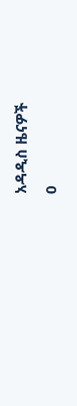አዳዲስ ዜናዎች
0